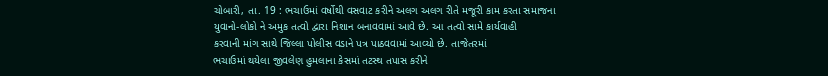ચોબારી, તા. 19 : ભચાઉમાં વર્ષોથી વસવાટ કરીને અલગ અલગ રીતે મજૂરી કામ કરતા સમાજના
યુવાનો-લોકો ને અમુક તત્વો દ્વારા નિશાન બનાવવામાં આવે છે. આ તત્વો સામે કાર્યવાહી
કરવાની માંગ સાથે જિલ્લા પોલીસ વડાને પત્ર પાઠવવામાં આવ્યો છે. તાજેતરમાં
ભચાઉમાં થયેલા જીવલેણ હુમલાના કેસમાં તટસ્થ તપાસ કરીને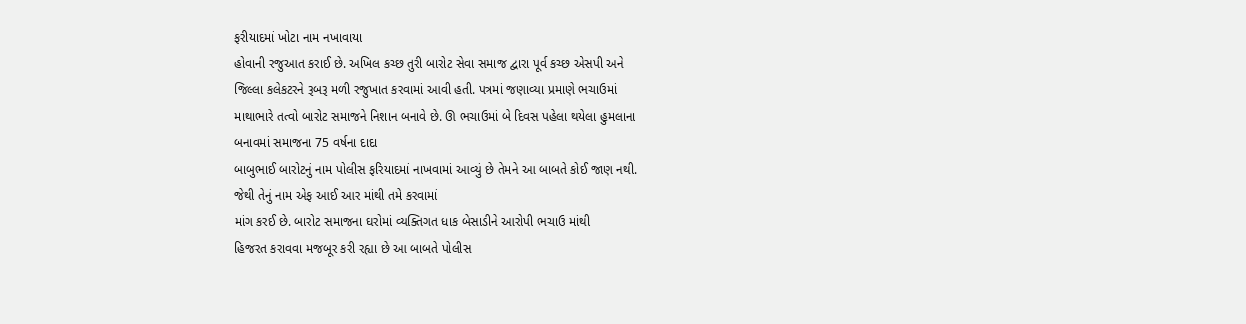ફરીયાદમાં ખોટા નામ નખાવાયા
હોવાની રજુઆત કરાઈ છે. અખિલ કચ્છ તુરી બારોટ સેવા સમાજ દ્વારા પૂર્વ કચ્છ એસપી અને
જિલ્લા કલેકટરને રૂબરૂ મળી રજુખાત કરવામાં આવી હતી. પત્રમાં જણાવ્યા પ્રમાણે ભચાઉમાં
માથાભારે તત્વો બારોટ સમાજને નિશાન બનાવે છે. ઊ ભચાઉમાં બે દિવસ પહેલા થયેલા હુમલાના
બનાવમાં સમાજના 75 વર્ષના દાદા
બાબુભાઈ બારોટનું નામ પોલીસ ફરિયાદમાં નાખવામાં આવ્યું છે તેમને આ બાબતે કોઈ જાણ નથી.
જેથી તેનું નામ એફ આઈ આર માંથી તમે કરવામાં
માંગ કરઈ છે. બારોટ સમાજના ઘરોમાં વ્યક્તિગત ધાક બેસાડીને આરોપી ભચાઉ માંથી
હિજરત કરાવવા મજબૂર કરી રહ્યા છે આ બાબતે પોલીસ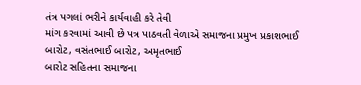તંત્ર પગલાં ભરીને કાર્યવાહી કરે તેવી
માંગ કરવામાં આવી છે પત્ર પાઠવતી વેળાએ સમાજના પ્રમુખ પ્રકાશભાઈ બારોટ, વસંતભાઈ બારોટ, અમૃતભાઈ
બારોટ સહિતના સમાજના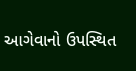આગેવાનો ઉપસ્થિત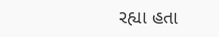રહ્યા હતા